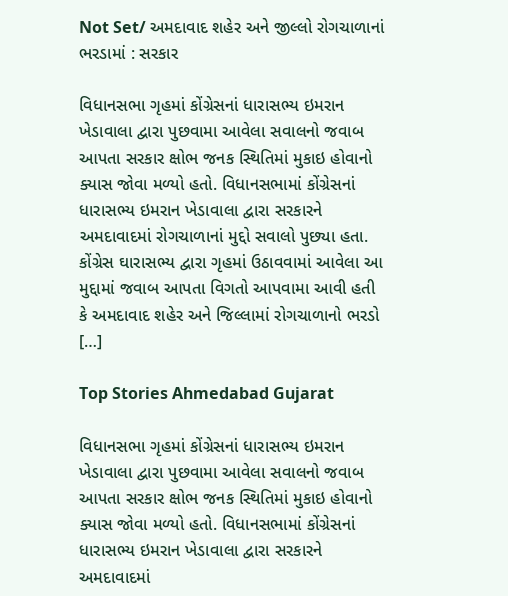Not Set/ અમદાવાદ શહેર અને જીલ્લો રોગચાળાનાં ભરડામાં : સરકાર

વિધાનસભા ગૃહમાં કોંગ્રેસનાં ધારાસભ્ય ઇમરાન ખેડાવાલા દ્વારા પુછવામા આવેલા સવાલનો જવાબ આપતા સરકાર ક્ષોભ જનક સ્થિતિમાં મુકાઇ હોવાનો ક્યાસ જોવા મળ્યો હતો. વિધાનસભામાં કોંગ્રેસનાં ધારાસભ્ય ઇમરાન ખેડાવાલા દ્વારા સરકારને  અમદાવાદમાં રોગચાળાનાં મુદ્દો સવાલો પુછ્યા હતા. કોંગ્રેસ ઘારાસભ્ય દ્વારા ગૃહમાં ઉઠાવવામાં આવેલા આ મુદ્દામાં જવાબ આપતા વિગતો આપવામા આવી હતી કે અમદાવાદ શહેર અને જિલ્લામાં રોગચાળાનો ભરડો […]

Top Stories Ahmedabad Gujarat

વિધાનસભા ગૃહમાં કોંગ્રેસનાં ધારાસભ્ય ઇમરાન ખેડાવાલા દ્વારા પુછવામા આવેલા સવાલનો જવાબ આપતા સરકાર ક્ષોભ જનક સ્થિતિમાં મુકાઇ હોવાનો ક્યાસ જોવા મળ્યો હતો. વિધાનસભામાં કોંગ્રેસનાં ધારાસભ્ય ઇમરાન ખેડાવાલા દ્વારા સરકારને  અમદાવાદમાં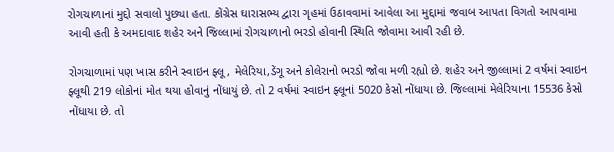રોગચાળાનાં મુદ્દો સવાલો પુછ્યા હતા. કોંગ્રેસ ઘારાસભ્ય દ્વારા ગૃહમાં ઉઠાવવામાં આવેલા આ મુદ્દામાં જવાબ આપતા વિગતો આપવામા આવી હતી કે અમદાવાદ શહેર અને જિલ્લામાં રોગચાળાનો ભરડો હોવાની સ્થિતિ જોવામા આવી રહી છે.

રોગચાળામાં પણ ખાસ કરીને સ્વાઇન ફ્લૂ, મેલેરિયા,ડેંગૂ અને કોલેરાનો ભરડો જોવા મળી રહ્યો છે. શહેર અને જીલ્લામાં 2 વર્ષમાં સ્વાઇન ફ્લૂથી 219 લોકોનાં મોત થયા હોવાનું નોંધાયું છે. તો 2 વર્ષમાં સ્વાઇન ફ્લૂનાં 5020 કેસો નોંધાયા છે. જિલ્લામાં મેલેરિયાના 15536 કેસો નોંધાયા છે. તો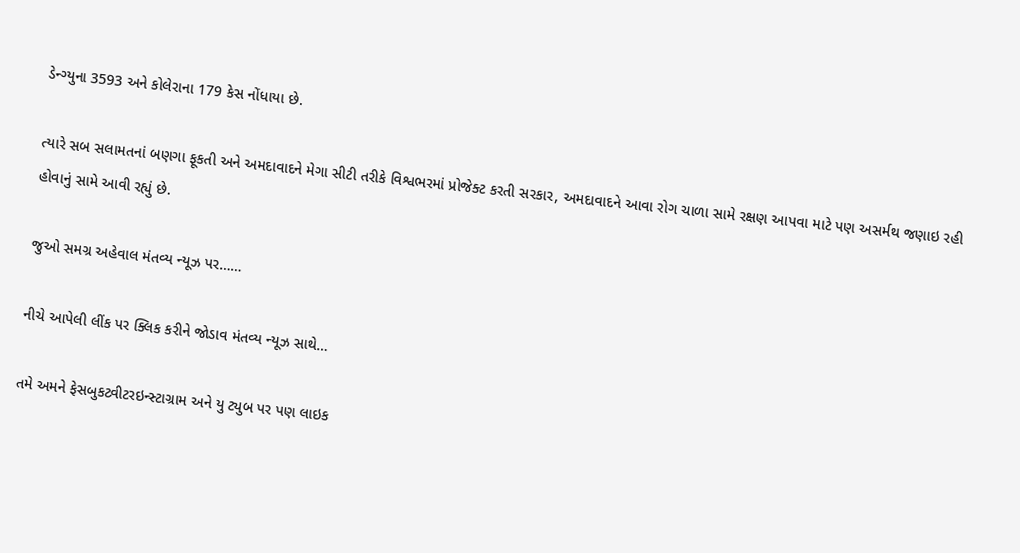ડેન્ગ્યુના 3593 અને કોલેરાના 179 કેસ નોંધાયા છે.

ત્યારે સબ સલામતનાં બણગા ફૂકતી અને અમદાવાદને મેગા સીટી તરીકે વિશ્વભરમાં પ્રોજેક્ટ કરતી સરકાર, અમદાવાદને આવા રોગ ચાળા સામે રક્ષણ આપવા માટે પણ અસર્મથ જણાઇ રહી હોવાનું સામે આવી રહ્યું છે.

જુઓ સમગ્ર અહેવાલ મંતવ્ય ન્યૂઝ પર……

નીચે આપેલી લીંક પર ક્લિક કરીને જોડાવ મંતવ્ય ન્યૂઝ સાથે…

તમે અમને ફેસબુકટ્વીટરઇન્સ્ટાગ્રામ અને યુ ટ્યુબ પર પણ લાઇક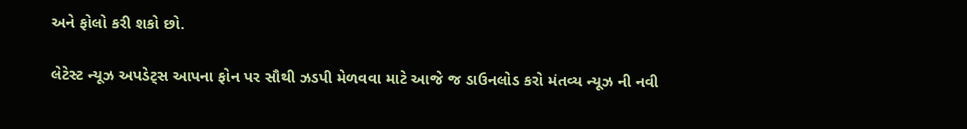અને ફોલો કરી શકો છો.

લેટેસ્ટ ન્યૂઝ અપડેટ્સ આપના ફોન પર સૌથી ઝડપી મેળવવા માટે આજે જ ડાઉનલોડ કરો મંતવ્ય ન્યૂઝ ની નવી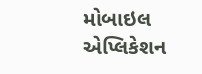મોબાઇલ એપ્લિકેશન